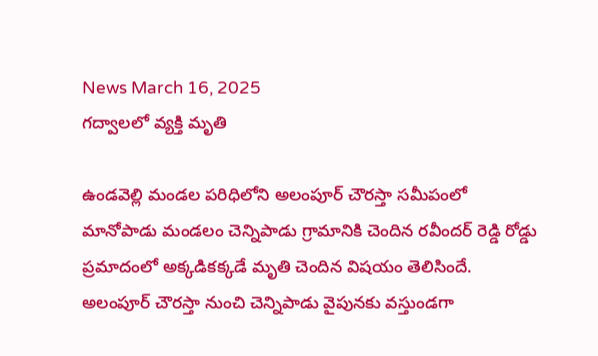News March 16, 2025
గద్వాలలో వ్యక్తి మృతి

ఉండవెల్లి మండల పరిధిలోని అలంపూర్ చౌరస్తా సమీపంలో మానోపాడు మండలం చెన్నిపాడు గ్రామానికి చెందిన రవీందర్ రెడ్డి రోడ్డు ప్రమాదంలో అక్కడికక్కడే మృతి చెందిన విషయం తెలిసిందే. అలంపూర్ చౌరస్తా నుంచి చెన్నిపాడు వైపునకు వస్తుండగా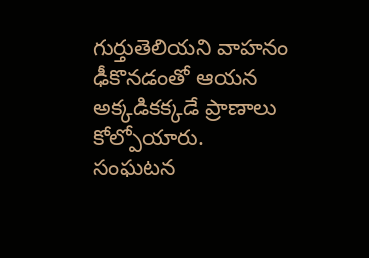గుర్తుతెలియని వాహనం ఢీకొనడంతో ఆయన అక్కడికక్కడే ప్రాణాలు కోల్పోయారు. సంఘటన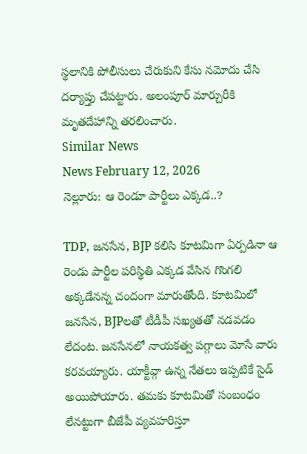స్థలానికి పోలీసులు చేరుకుని కేసు నమోదు చేసి దర్యాప్తు చేపట్టారు. అలంపూర్ మార్చురీకి మృతదేహాన్ని తరలించారు.
Similar News
News February 12, 2026
నెల్లూరు: ఆ రెండూ పార్టీలు ఎక్కడ..?

TDP, జనసేన, BJP కలిసి కూటమిగా ఏర్పడినా ఆ రెండు పార్టీల పరిస్థితి ఎక్కడ వేసిన గొంగలి అక్కడేనన్న చందంగా మారుతోంది. కూటమిలో జనసేన, BJPలతో టీడీపీ సఖ్యతతో నడవడం లేదంట. జనసేనలో నాయకత్వ పగ్గాలు మోసే వారు కరవయ్యారు. యాక్టీవ్గా ఉన్న నేతలు ఇప్పటికే సైడ్ అయిపోయారు. తమకు కూటమితో సంబంధం లేనట్టుగా బీజేపీ వ్యవహరిస్తూ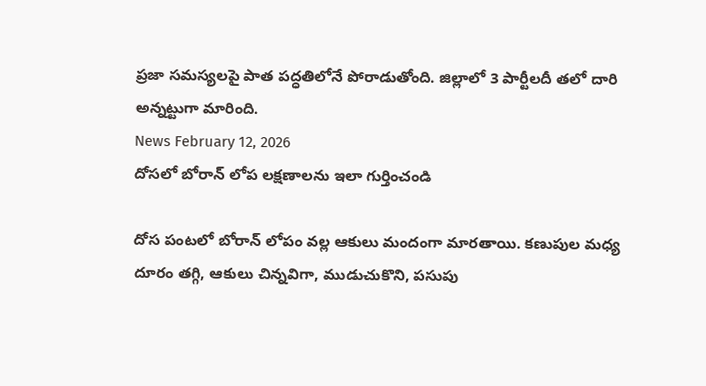ప్రజా సమస్యలపై పాత పద్ధతిలోనే పోరాడుతోంది. జిల్లాలో 3 పార్టీలదీ తలో దారి అన్నట్టుగా మారింది.
News February 12, 2026
దోసలో బోరాన్ లోప లక్షణాలను ఇలా గుర్తించండి

దోస పంటలో బోరాన్ లోపం వల్ల ఆకులు మందంగా మారతాయి. కణుపుల మధ్య దూరం తగ్గి, ఆకులు చిన్నవిగా, ముడుచుకొని, పసుపు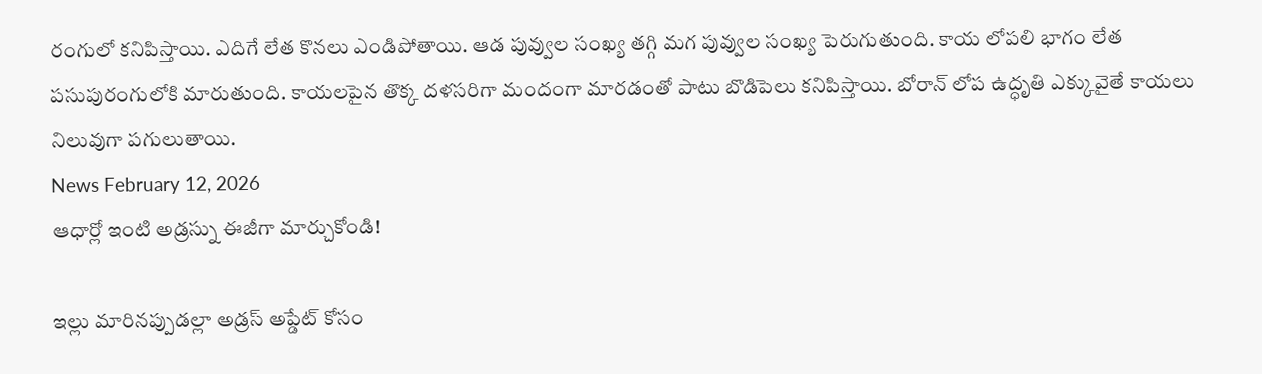రంగులో కనిపిస్తాయి. ఎదిగే లేత కొనలు ఎండిపోతాయి. ఆడ పువ్వుల సంఖ్య తగ్గి మగ పువ్వుల సంఖ్య పెరుగుతుంది. కాయ లోపలి భాగం లేత పసుపురంగులోకి మారుతుంది. కాయలపైన తొక్క దళసరిగా మందంగా మారడంతో పాటు బొడిపెలు కనిపిస్తాయి. బోరాన్ లోప ఉద్ధృతి ఎక్కువైతే కాయలు నిలువుగా పగులుతాయి.
News February 12, 2026
ఆధార్లో ఇంటి అడ్రస్ను ఈజీగా మార్చుకోండి!

ఇల్లు మారినప్పుడల్లా అడ్రస్ అప్డేట్ కోసం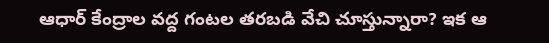ఆధార్ కేంద్రాల వద్ద గంటల తరబడి వేచి చూస్తున్నారా? ఇక ఆ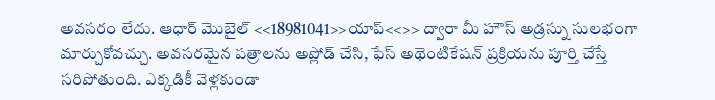అవసరం లేదు. ఆధార్ మొబైల్ <<18981041>>యాప్<<>> ద్వారా మీ హౌస్ అడ్రస్ను సులభంగా మార్చుకోవచ్చు. అవసరమైన పత్రాలను అప్లోడ్ చేసి, ఫేస్ అథెంటికేషన్ ప్రక్రియను పూర్తి చేస్తే సరిపోతుంది. ఎక్కడికీ వెళ్లకుండా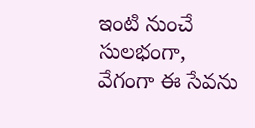ఇంటి నుంచే సులభంగా, వేగంగా ఈ సేవను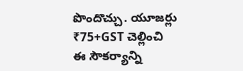పొందొచ్చు. యూజర్లు ₹75+GST చెల్లించి ఈ సౌకర్యాన్ని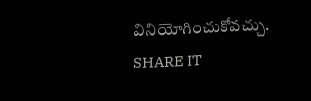వినియోగించుకోవచ్చు. SHARE IT